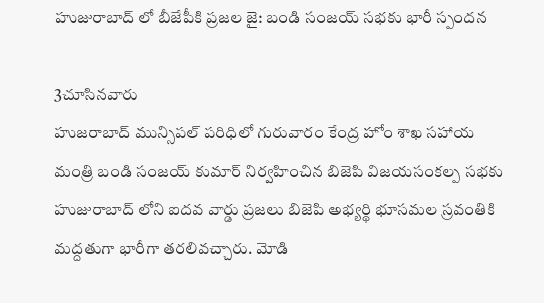హుజురాబాద్ లో బీజేపీకి ప్రజల జై: బండి సంజయ్ సభకు భారీ స్పందన

3చూసినవారు
హుజరాబాద్ మున్సిపల్ పరిధిలో గురువారం కేంద్ర హోం శాఖ సహాయ మంత్రి బండి సంజయ్ కుమార్ నిర్వహించిన బిజెపి విజయసంకల్ప సభకు హుజురాబాద్ లోని ఐదవ వార్డు ప్రజలు బిజెపి అభ్యర్థి భూసమల స్రవంతికి మద్దతుగా భారీగా తరలివచ్చారు. మోడి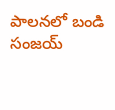పాలనలో బండి సంజయ్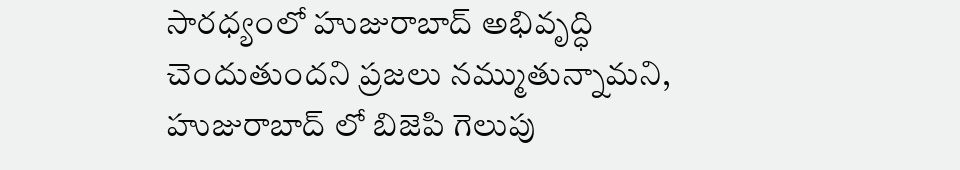సారధ్యంలో హుజురాబాద్ అభివృద్ధి చెందుతుందని ప్రజలు నమ్ముతున్నామని, హుజురాబాద్ లో బిజెపి గెలుపు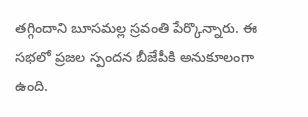తగ్గిందాని బూసమల్ల స్రవంతి పేర్కొన్నారు. ఈ సభలో ప్రజల స్పందన బీజేపీకి అనుకూలంగా ఉంది.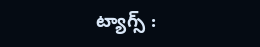ట్యాగ్స్ :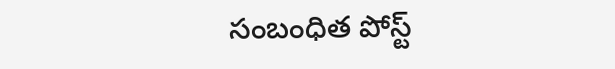సంబంధిత పోస్ట్